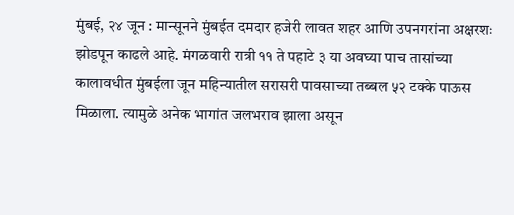मुंबई, २४ जून : मान्सूनने मुंबईत दमदार हजेरी लावत शहर आणि उपनगरांना अक्षरशः झोडपून काढले आहे. मंगळवारी रात्री ११ ते पहाटे ३ या अवघ्या पाच तासांच्या कालावधीत मुंबईला जून महिन्यातील सरासरी पावसाच्या तब्बल ५२ टक्के पाऊस मिळाला. त्यामुळे अनेक भागांत जलभराव झाला असून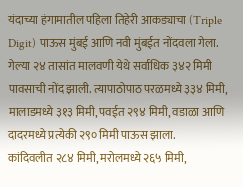यंदाच्या हंगामातील पहिला तिहेरी आकड्याचा (Triple Digit) पाऊस मुंबई आणि नवी मुंबईत नोंदवला गेला.
गेल्या २४ तासांत मालवणी येथे सर्वाधिक ३४२ मिमी पावसाची नोंद झाली. त्यापाठोपाठ परळमध्ये ३३४ मिमी, मालाडमध्ये ३१३ मिमी, पवईत २९४ मिमी, वडाळा आणि दादरमध्ये प्रत्येकी २९० मिमी पाऊस झाला.
कांदिवलीत २८४ मिमी, मरोलमध्ये २६५ मिमी,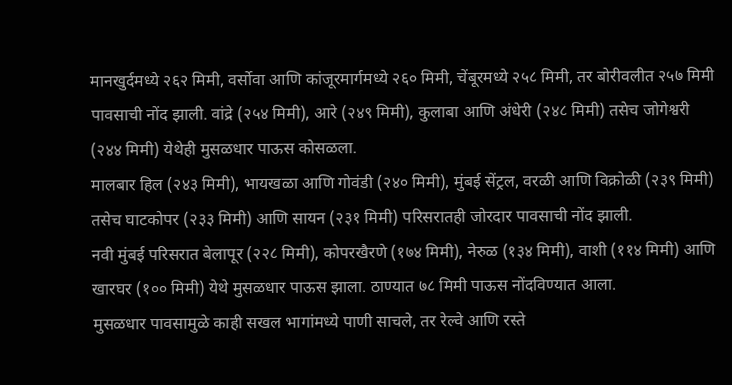मानखुर्दमध्ये २६२ मिमी, वर्सोवा आणि कांजूरमार्गमध्ये २६० मिमी, चेंबूरमध्ये २५८ मिमी, तर बोरीवलीत २५७ मिमी पावसाची नोंद झाली. वांद्रे (२५४ मिमी), आरे (२४९ मिमी), कुलाबा आणि अंधेरी (२४८ मिमी) तसेच जोगेश्वरी (२४४ मिमी) येथेही मुसळधार पाऊस कोसळला.
मालबार हिल (२४३ मिमी), भायखळा आणि गोवंडी (२४० मिमी), मुंबई सेंट्रल, वरळी आणि विक्रोळी (२३९ मिमी) तसेच घाटकोपर (२३३ मिमी) आणि सायन (२३१ मिमी) परिसरातही जोरदार पावसाची नोंद झाली.
नवी मुंबई परिसरात बेलापूर (२२८ मिमी), कोपरखैरणे (१७४ मिमी), नेरुळ (१३४ मिमी), वाशी (११४ मिमी) आणि खारघर (१०० मिमी) येथे मुसळधार पाऊस झाला. ठाण्यात ७८ मिमी पाऊस नोंदविण्यात आला.
मुसळधार पावसामुळे काही सखल भागांमध्ये पाणी साचले, तर रेल्वे आणि रस्ते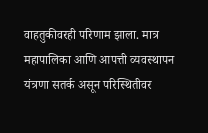वाहतुकीवरही परिणाम झाला. मात्र महापालिका आणि आपत्ती व्यवस्थापन यंत्रणा सतर्क असून परिस्थितीवर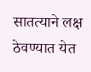सातत्याने लक्ष ठेवण्यात येत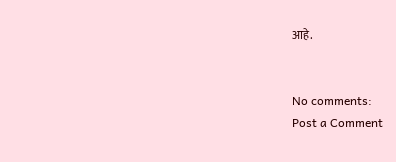आहे.


No comments:
Post a Comment